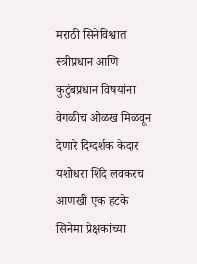मराठी सिनेविश्वात स्त्रीप्रधान आणि कुटुंबप्रधान विषयांना वेगळीच ओळख मिळवून देणारे दिग्दर्शक केदार यशोधरा शिंदे लवकरच आणखी एक हटके सिनेमा प्रेक्षकांच्या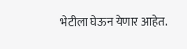भेटीला घेऊन येणार आहेत.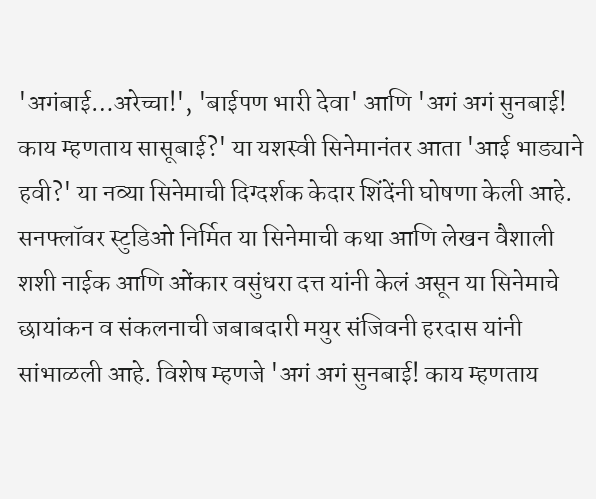'अगंबाई…अरेच्चा!', 'बाईपण भारी देवा' आणि 'अगं अगं सुनबाई! काय म्हणताय सासूबाई?' या यशस्वी सिनेमानंतर आता 'आई भाड्याने हवी?' या नव्या सिनेमाची दिग्दर्शक केदार शिंदेंनी घोषणा केली आहे.
सनफ्लॉवर स्टुडिओ निर्मित या सिनेमाची कथा आणि लेखन वैशाली शशी नाईक आणि ओंकार वसुंधरा दत्त यांनी केलं असून या सिनेमाचे छायांकन व संकलनाची जबाबदारी मयुर संजिवनी हरदास यांनी सांभाळली आहे. विशेष म्हणजे 'अगं अगं सुनबाई! काय म्हणताय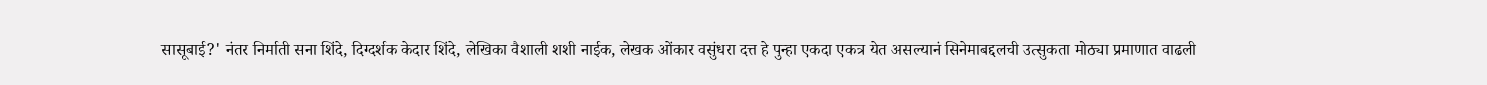सासूबाई?' नंतर निर्माती सना शिंदे, दिग्दर्शक केदार शिंदे, लेखिका वैशाली शशी नाईक, लेखक ओंकार वसुंधरा दत्त हे पुन्हा एकदा एकत्र येत असल्यानं सिनेमाबद्दलची उत्सुकता मोठ्या प्रमाणात वाढली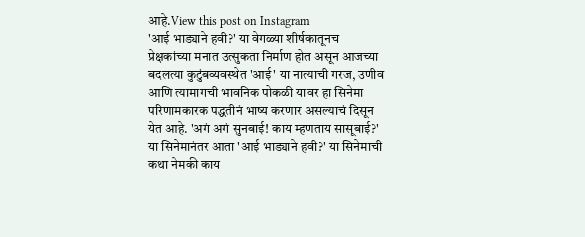आहे.View this post on Instagram
'आई भाड्याने हवी?' या वेगळ्या शीर्षकातूनच प्रेक्षकांच्या मनात उत्सुकता निर्माण होत असून आजच्या बदलत्या कुटुंबव्यवस्थेत 'आई' या नात्याची गरज, उणीव आणि त्यामागची भावनिक पोकळी यावर हा सिनेमा परिणामकारक पद्धतीनं भाष्य करणार असल्याचं दिसून येत आहे. 'अगं अगं सुनबाई! काय म्हणताय सासूबाई?' या सिनेमानंतर आता 'आई भाड्याने हवी?' या सिनेमाची कथा नेमकी काय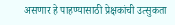असणार हे पाहण्यासाठी प्रेक्षकांची उत्सुकता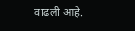वाढली आहे.